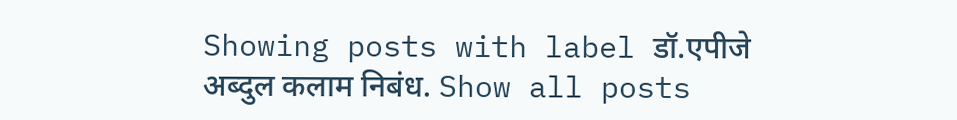Showing posts with label डॉ.एपीजे अब्दुल कलाम निबंध. Show all posts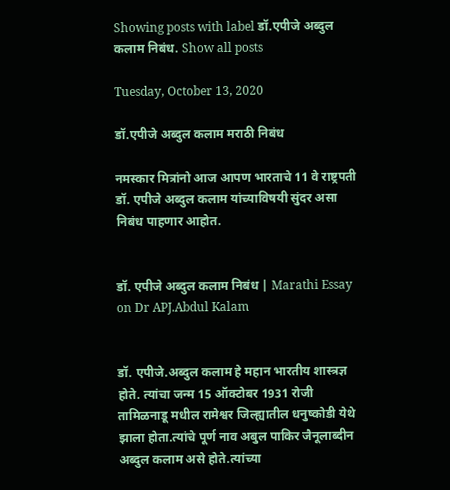Showing posts with label डॉ.एपीजे अब्दुल कलाम निबंध. Show all posts

Tuesday, October 13, 2020

डॉ.एपीजे अब्दुल कलाम मराठी निबंध

नमस्कार मित्रांनो आज आपण भारताचे 11 वे राष्ट्रपती डॉ. एपीजे अब्दुल कलाम यांच्याविषयी सुंदर असा निबंध पाहणार आहोत.


डॉ. एपीजे अब्दुल कलाम निबंध | Marathi Essay on Dr APJ.Abdul Kalam


डॉ. एपीजे.अब्दुल कलाम हे महान भारतीय शास्त्रज्ञ होते. त्यांचा जन्म 15 ऑक्टोबर 1931 रोजी तामिळनाडू मधील रामेश्वर जिल्ह्यातील धनुष्कोडी येथे झाला होता.त्यांचे पूर्ण नाव अबुल पाकिर जैनूलाब्दीन अब्दुल कलाम असे होते.त्यांच्या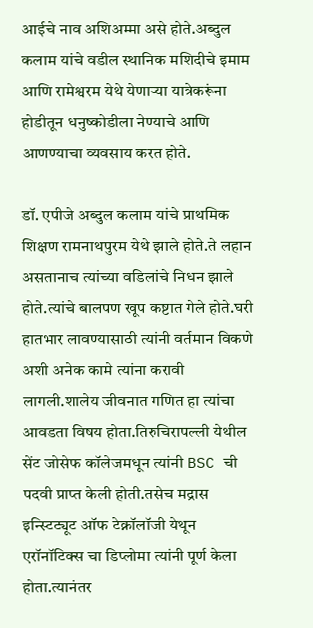आईचे नाव अशिअम्मा असे होते.अब्दुल कलाम यांचे वडील स्थानिक मशिदीचे इमाम आणि रामेश्वरम येथे येणाऱ्या यात्रेकरूंना होडीतून धनुष्कोडीला नेण्याचे आणि आणण्याचा व्यवसाय करत होते.

डॉ. एपीजे अब्दुल कलाम यांचे प्राथमिक शिक्षण रामनाथपुरम येथे झाले होते.ते लहान असतानाच त्यांच्या वडिलांचे निधन झाले होते.त्यांचे बालपण खूप कष्टात गेले होते.घरी हातभार लावण्यासाठी त्यांनी वर्तमान विकणे अशी अनेक कामे त्यांना करावी लागली.शालेय जीवनात गणित हा त्यांचा आवडता विषय होता.तिरुचिरापल्ली येथील सेंट जोसेफ कॉलेजमधून त्यांनी BSC ची पदवी प्राप्त केली होती.तसेच मद्रास इन्स्टिट्यूट ऑफ टेक्नॉलॉजी येथून एरॉनॉटिक्स चा डिप्लोमा त्यांनी पूर्ण केला होता.त्यानंतर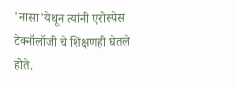'नासा'येथून त्यांनी एरोस्पेस टेक्नॉलॉजी चे शिक्षणही घेतले होते.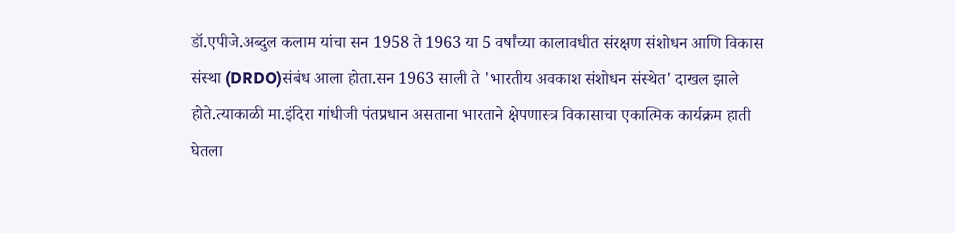डॉ.एपीजे.अब्दुल कलाम यांचा सन 1958 ते 1963 या 5 वर्षांच्या कालावधीत संरक्षण संशोधन आणि विकास संस्था (DRDO)संबंध आला होता.सन 1963 साली ते 'भारतीय अवकाश संशोधन संस्थेत' दाखल झाले होते.त्याकाळी मा.इंदिरा गांधीजी पंतप्रधान असताना भारताने क्षेपणास्त्र विकासाचा एकात्मिक कार्यक्रम हाती घेतला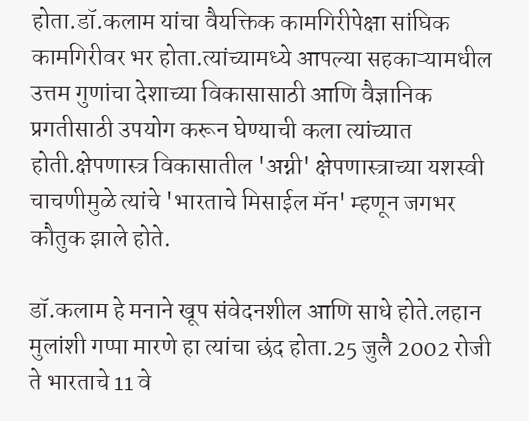होता.डॉ.कलाम यांचा वैयक्तिक कामगिरीपेक्षा सांघिक कामगिरीवर भर होता.त्यांच्यामध्ये आपल्या सहकाऱ्यामधील उत्तम गुणांचा देशाच्या विकासासाठी आणि वैज्ञानिक प्रगतीसाठी उपयोग करून घेण्याची कला त्यांच्यात होती.क्षेपणास्त्र विकासातील 'अग्नी' क्षेपणास्त्राच्या यशस्वी चाचणीमुळे त्यांचे 'भारताचे मिसाईल मॅन' म्हणून जगभर कौतुक झाले होते.

डॉ.कलाम हे मनाने खूप संवेदनशील आणि साधे होते.लहान मुलांशी गप्पा मारणे हा त्यांचा छंद होता.25 जुलै 2002 रोजी ते भारताचे 11 वे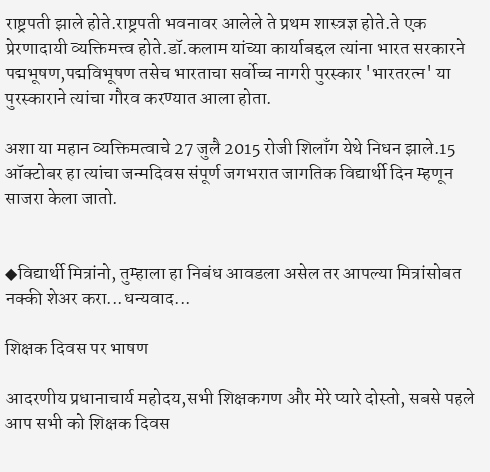राष्ट्रपती झाले होते.राष्ट्रपती भवनावर आलेले ते प्रथम शास्त्रज्ञ होते.ते एक प्रेरणादायी व्यक्तिमत्त्व होते.डॉ.कलाम यांच्या कार्याबद्दल त्यांना भारत सरकारने पद्मभूषण,पद्मविभूषण तसेच भारताचा सर्वोच्च नागरी पुरस्कार 'भारतरत्न' या पुरस्काराने त्यांचा गौरव करण्यात आला होता.

अशा या महान व्यक्तिमत्वाचे 27 जुलै 2015 रोजी शिलाँग येथे निधन झाले.15 ऑक्टोबर हा त्यांचा जन्मदिवस संपूर्ण जगभरात जागतिक विद्यार्थी दिन म्हणून साजरा केला जातो.


◆विद्यार्थी मित्रांनो, तुम्हाला हा निबंध आवडला असेल तर आपल्या मित्रांसोबत नक्की शेअर करा...धन्यवाद...

शिक्षक दिवस पर भाषण

आदरणीय प्रधानाचार्य महोदय,सभी शिक्षकगण और मेरे प्यारे दोस्तो, सबसे पहले आप सभी को शिक्षक दिवस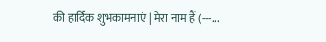की हार्दिक शुभकामनाएं | मेरा नाम हैं (---...